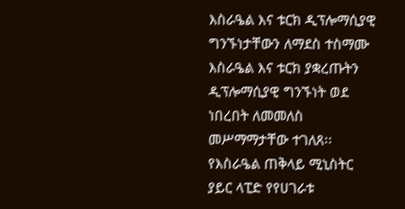እስራዔል እና ቱርክ ዲፕሎማሲያዊ ግንኙነታቸውን ለማደስ ተስማሙ እስራዔል እና ቱርክ ያቋረጡትን ዲፕሎማሲያዊ ግንኙነት ወደ ነበረበት ለመመለስ መሥማማታቸው ተገለጸ፡፡ የእስራዔል ጠቅላይ ሚኒስትር ያይር ላፒድ የየሀገራቱ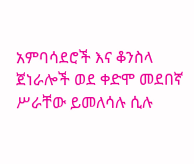አምባሳደሮች እና ቆንስላ ጀነራሎች ወደ ቀድሞ መደበኛ ሥራቸው ይመለሳሉ ሲሉ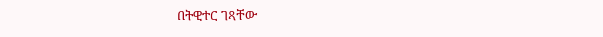በትዊተር ገጻቸው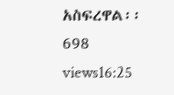አስፍረዋል፡፡ 698 views16:25